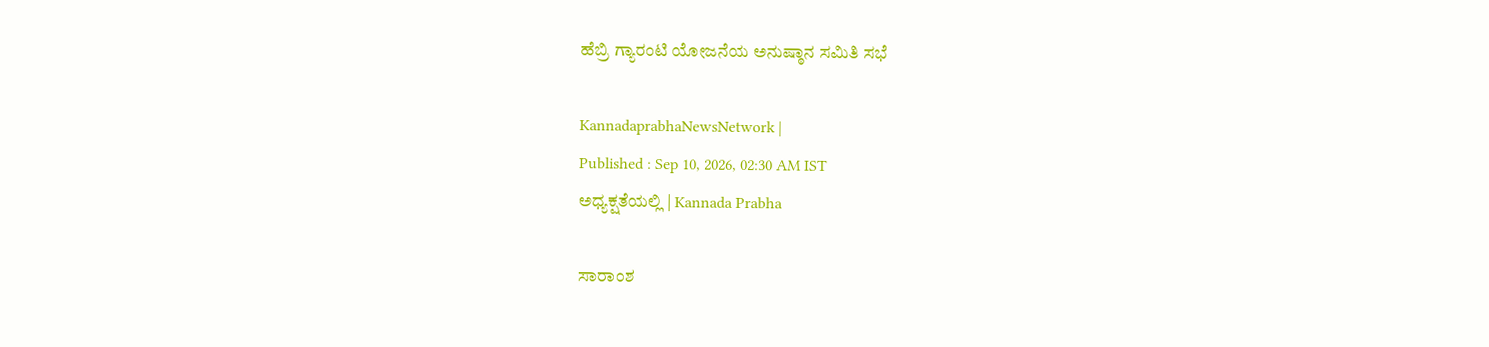ಹೆಬ್ರಿ ಗ್ಯಾರಂಟಿ ಯೋಜನೆಯ ಅನುಷ್ಠಾನ ಸಮಿತಿ ಸಭೆ

KannadaprabhaNewsNetwork |
Published : Sep 10, 2026, 02:30 AM IST
ಅಧ್ಯಕ್ಷತೆಯಲ್ಲಿ | Kannada Prabha

ಸಾರಾಂಶ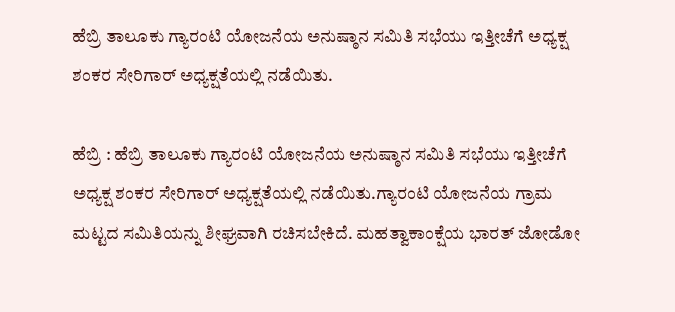ಹೆಬ್ರಿ ತಾಲೂಕು ಗ್ಯಾರಂಟಿ ಯೋಜನೆಯ ಅನುಷ್ಠಾನ ಸಮಿತಿ ಸಭೆಯು ಇತ್ತೀಚೆಗೆ ಅಧ್ಯಕ್ಷ ಶಂಕರ ಸೇರಿಗಾರ್ ಅಧ್ಯಕ್ಷತೆಯಲ್ಲಿ ನಡೆಯಿತು.

ಹೆಬ್ರಿ : ಹೆಬ್ರಿ ತಾಲೂಕು ಗ್ಯಾರಂಟಿ ಯೋಜನೆಯ ಅನುಷ್ಠಾನ ಸಮಿತಿ ಸಭೆಯು ಇತ್ತೀಚೆಗೆ ಅಧ್ಯಕ್ಷ ಶಂಕರ ಸೇರಿಗಾರ್ ಅಧ್ಯಕ್ಷತೆಯಲ್ಲಿ ನಡೆಯಿತು.ಗ್ಯಾರಂಟಿ ಯೋಜನೆಯ ಗ್ರಾಮ ಮಟ್ಟದ ಸಮಿತಿಯನ್ನು ಶೀಘ್ರವಾಗಿ ರಚಿಸಬೇಕಿದೆ. ಮಹತ್ವಾಕಾಂಕ್ಷೆಯ ಭಾರತ್ ಜೋಡೋ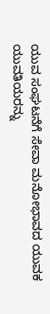ಯುವ ಸಂಘಟನೆಗೆ ಸೇವಾ ಮನೋಭಾವದ ಯುವಕ ಯುವತಿಯರನ್ನು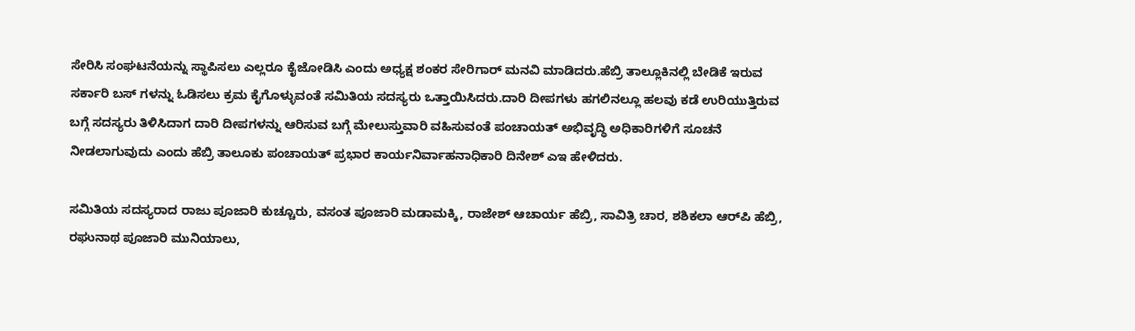ಸೇರಿಸಿ ಸಂಘಟನೆಯನ್ನು ಸ್ಥಾಪಿಸಲು ಎಲ್ಲರೂ ಕೈಜೋಡಿಸಿ ಎಂದು ಅಧ್ಯಕ್ಷ ಶಂಕರ ಸೇರಿಗಾರ್ ಮನವಿ ಮಾಡಿದರು.ಹೆಬ್ರಿ ತಾಲ್ಲೂಕಿನಲ್ಲಿ ಬೇಡಿಕೆ ಇರುವ ಸರ್ಕಾರಿ ಬಸ್ ಗಳನ್ನು ಓಡಿಸಲು ಕ್ರಮ ಕೈಗೊಳ್ಳುವಂತೆ ಸಮಿತಿಯ ಸದಸ್ಯರು ಒತ್ತಾಯಿಸಿದರು.ದಾರಿ ದೀಪಗಳು ಹಗಲಿನಲ್ಲೂ ಹಲವು ಕಡೆ ಉರಿಯುತ್ತಿರುವ ಬಗ್ಗೆ ಸದಸ್ಯರು ತಿಳಿಸಿದಾಗ ದಾರಿ ದೀಪಗಳನ್ನು ಆರಿಸುವ ಬಗ್ಗೆ ಮೇಲುಸ್ತುವಾರಿ ವಹಿಸುವಂತೆ ಪಂಚಾಯತ್ ಅಭಿವೃದ್ಧಿ ಅಧಿಕಾರಿಗಳಿಗೆ ಸೂಚನೆ ನೀಡಲಾಗುವುದು ಎಂದು ಹೆಬ್ರಿ ತಾಲೂಕು ಪಂಚಾಯತ್ ಪ್ರಭಾರ ಕಾರ್ಯನಿರ್ವಾಹನಾಧಿಕಾರಿ ದಿನೇಶ್ ಎಇ ಹೇಳಿದರು.

ಸಮಿತಿಯ ಸದಸ್ಯರಾದ ರಾಜು ಪೂಜಾರಿ ಕುಚ್ಚೂರು, ವಸಂತ ಪೂಜಾರಿ ಮಡಾಮಕ್ಕಿ, ರಾಜೇಶ್‌ ಆಚಾರ್ಯ ಹೆಬ್ರಿ, ಸಾವಿತ್ರಿ ಚಾರ, ಶಶಿಕಲಾ ಆರ್‌ಪಿ ಹೆಬ್ರಿ, ರಘುನಾಥ ಪೂಜಾರಿ ಮುನಿಯಾಲು,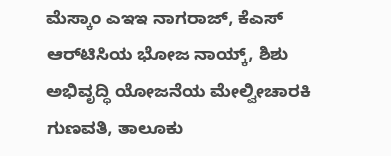ಮೆಸ್ಕಾಂ ಎಇಇ ನಾಗರಾಜ್‌, ಕೆಎಸ್‌ ಆರ್‌ಟಿಸಿಯ ಭೋಜ ನಾಯ್ಕ್‌, ಶಿಶು ಅಭಿವೃದ್ಧಿ ಯೋಜನೆಯ ಮೇಲ್ವೀಚಾರಕಿ ಗುಣವತಿ, ತಾಲೂಕು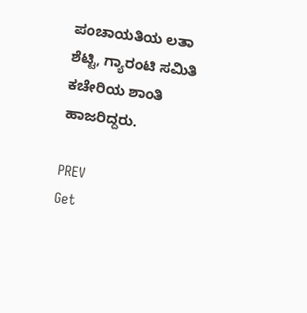ಪಂಚಾಯತಿಯ ಲತಾ ಶೆಟ್ಟಿ, ಗ್ಯಾರಂಟಿ ಸಮಿತಿ ಕಚೇರಿಯ ಶಾಂತಿ ಹಾಜರಿದ್ದರು.

PREV
Get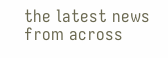the latest news from across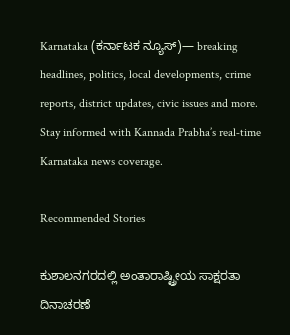Karnataka (ಕರ್ನಾಟಕ ನ್ಯೂಸ್)— breaking headlines, politics, local developments, crime reports, district updates, civic issues and more. Stay informed with Kannada Prabha’s real‑time Karnataka news coverage.

Recommended Stories

ಕುಶಾಲನಗರದಲ್ಲಿ ಅಂತಾರಾಷ್ಟ್ರೀಯ ಸಾಕ್ಷರತಾ ದಿನಾಚರಣೆ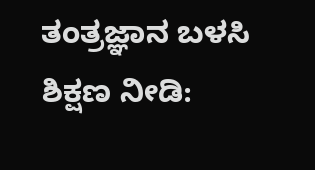ತಂತ್ರಜ್ಞಾನ ಬಳಸಿ ಶಿಕ್ಷಣ ನೀಡಿ: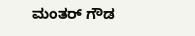ಮಂತರ್ ಗೌಡ